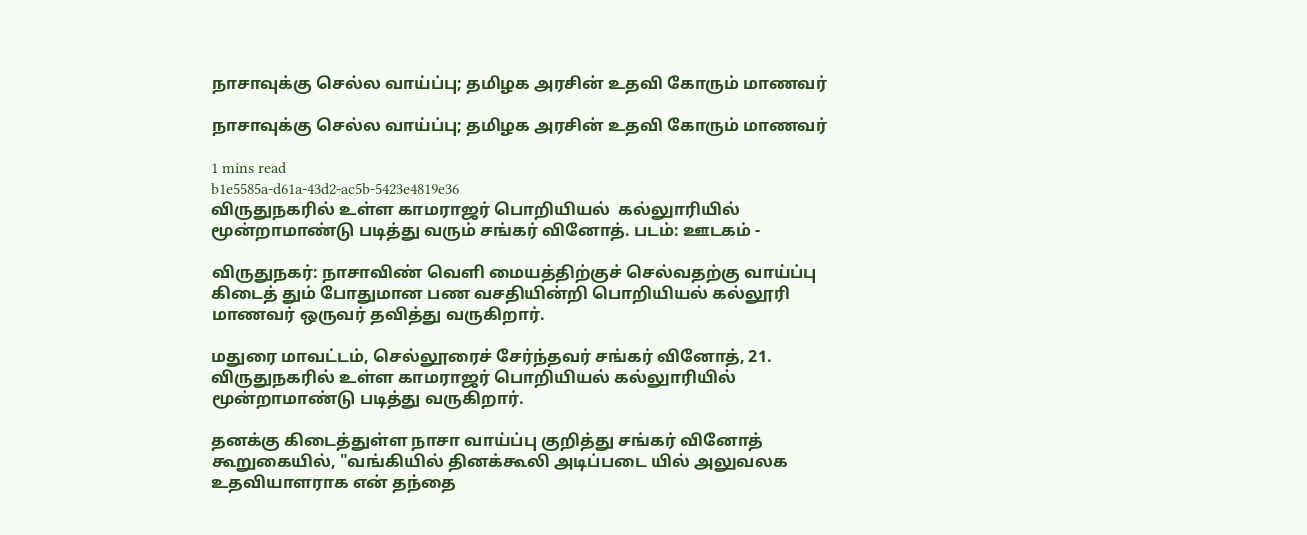நாசாவுக்கு செல்ல வாய்ப்பு; தமிழக அரசின் உதவி கோரும் மாணவர்

நாசாவுக்கு செல்ல வாய்ப்பு; தமிழக அரசின் உதவி கோரும் மாணவர்

1 mins read
b1e5585a-d61a-43d2-ac5b-5423e4819e36
விருதுநகரில் உள்ள காமராஜர் பொறியியல்  கல்லுாரியில் மூன்றாமாண்டு படித்து வரும் சங்கர் வினோத். படம்: ஊடகம் -

விருதுநகர்: நாசாவிண் வெளி மையத்திற்குச் செல்வதற்கு வாய்ப்பு கிடைத் தும் போதுமான பண வசதியின்றி பொறியியல் கல்லூரி மாணவர் ஒருவர் தவித்து வருகிறார்.

மதுரை மாவட்டம், செல்லூரைச் சேர்ந்தவர் சங்கர் வினோத், 21. விருதுநகரில் உள்ள காமராஜர் பொறியியல் கல்லுாரியில் மூன்றாமாண்டு படித்து வருகிறார்.

தனக்கு கிடைத்துள்ள நாசா வாய்ப்பு குறித்து சங்கர் வினோத் கூறுகையில், "வங்கியில் தினக்கூலி அடிப்படை யில் அலுவலக உதவியாளராக என் தந்தை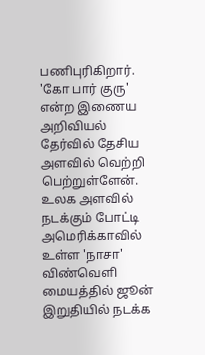பணிபுரிகிறார். 'கோ பார் குரு' என்ற இணைய அறிவியல் தேர்வில் தேசிய அளவில் வெற்றி பெற்றுள்ளேன். உலக அளவில் நடக்கும் போட்டி அமெரிக்காவில் உள்ள 'நாசா' விண்வெளி மையத்தில் ஜூன் இறுதியில் நடக்க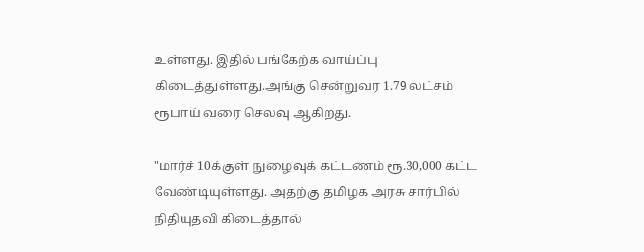உள்ளது. இதில் பங்கேற்க வாய்ப்பு கிடைத்துள்ளது.அங்கு சென்றுவர 1.79 லட்சம் ரூபாய் வரை செலவு ஆகிறது.

"மார்ச் 10க்குள் நுழைவுக் கட்டணம் ரூ.30,000 கட்ட வேண்டியுள்ளது. அதற்கு தமிழக அரசு சார்பில் நிதியுதவி கிடைத்தால்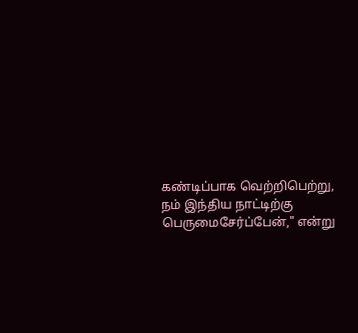கண்டிப்பாக வெற்றிபெற்று, நம் இந்திய நாட்டிற்கு பெருமைசேர்ப்பேன்," என்று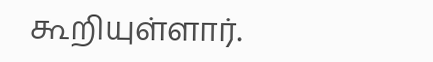கூறியுள்ளார்.